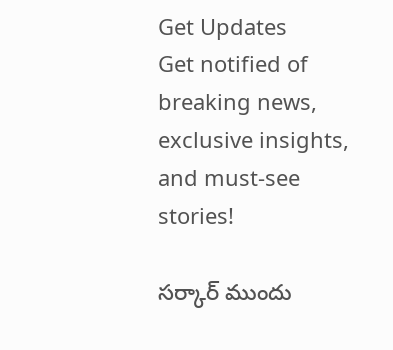Get Updates
Get notified of breaking news, exclusive insights, and must-see stories!

సర్కార్ ముందు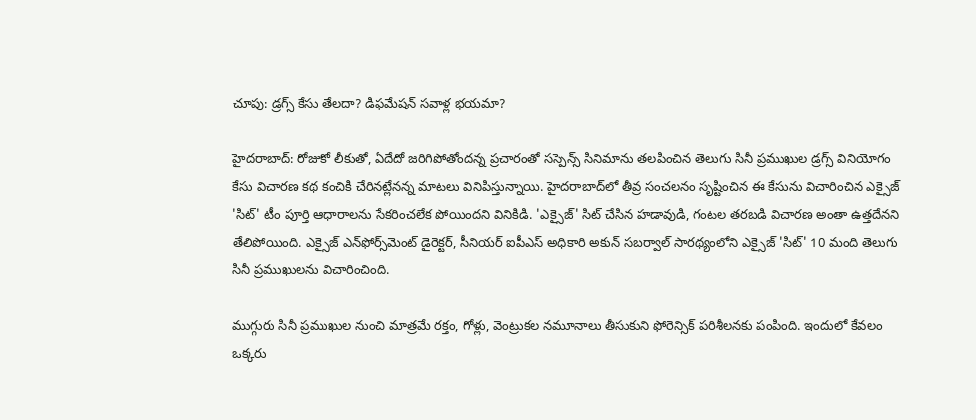చూపు: డ్రగ్స్ కేసు తేలదా? డిఫమేషన్ సవాళ్ల భయమా?

హైదరాబాద్‌: రోజుకో లీకుతో, ఏదేదో జరిగిపోతోందన్న ప్రచారంతో సస్పెన్స్‌ సినిమాను తలపించిన తెలుగు సినీ ప్రముఖుల డ్రగ్స్‌ వినియోగం కేసు విచారణ కథ కంచికి చేరినట్లేనన్న మాటలు వినిపిస్తున్నాయి. హైదరాబాద్‌లో తీవ్ర సంచలనం సృష్టించిన ఈ కేసును విచారించిన ఎక్సైజ్‌ 'సిట్‌' టీం పూర్తి ఆధారాలను సేకరించలేక పోయిందని వినికిడి. 'ఎక్సైజ్' సిట్‌ చేసిన హడావుడి, గంటల తరబడి విచారణ అంతా ఉత్తదేనని తేలిపోయింది. ఎక్సైజ్ ఎన్‌ఫోర్స్‌మెంట్ డైరెక్టర్, సీనియర్ ఐపీఎస్ అధికారి అకున్‌ సబర్వాల్‌ సారథ్యంలోని ఎక్సైజ్‌ 'సిట్‌' 10 మంది తెలుగు సినీ ప్రముఖులను విచారించింది.

ముగ్గురు సినీ ప్రముఖుల నుంచి మాత్రమే రక్తం, గోళ్లు, వెంట్రుకల నమూనాలు తీసుకుని ఫోరెన్సిక్‌ పరిశీలనకు పంపింది. ఇందులో కేవలం ఒక్కరు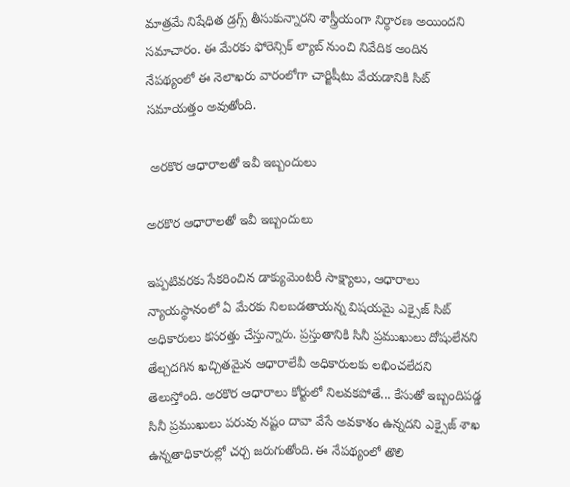మాత్రమే నిషేధిత డ్రగ్స్‌ తీసుకున్నారని శాస్త్రీయంగా నిర్ధారణ అయిందని సమాచారం. ఈ మేరకు ఫోరెన్సిక్‌ ల్యాబ్‌ నుంచి నివేదిక అందిన నేపథ్యంలో ఈ నెలాఖరు వారంలోగా చార్జిషీటు వేయడానికి సిట్‌ సమాయత్తం అవుతోంది.

 అరకొర ఆధారాలతో ఇవీ ఇబ్బందులు

అరకొర ఆధారాలతో ఇవీ ఇబ్బందులు

ఇప్పటివరకు సేకరించిన డాక్యుమెంటరీ సాక్ష్యాలు, ఆధారాలు న్యాయస్థానంలో ఏ మేరకు నిలబడతాయన్న విషయమై ఎక్సైజ్‌ సిట్‌ అధికారులు కసరత్తు చేస్తున్నారు. ప్రస్తుతానికి సినీ ప్రముఖులు దోషులేనని తేల్చదగిన ఖచ్చితమైన ఆధారాలేవీ అధికారులకు లభించలేదని తెలుస్తోంది. అరకొర ఆధారాలు కోర్టులో నిలవకపోతే... కేసుతో ఇబ్బందిపడ్డ సినీ ప్రముఖులు పరువు నష్టం దావా వేసే అవకాశం ఉన్నదని ఎక్సైజ్‌ శాఖ ఉన్నతాధికారుల్లో చర్చ జరుగుతోంది. ఈ నేపథ్యంలో తొలి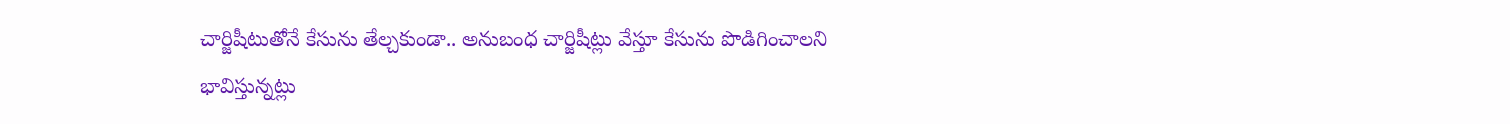చార్జిషీటుతోనే కేసును తేల్చకుండా.. అనుబంధ చార్జిషీట్లు వేస్తూ కేసును పొడిగించాలని భావిస్తున్నట్లు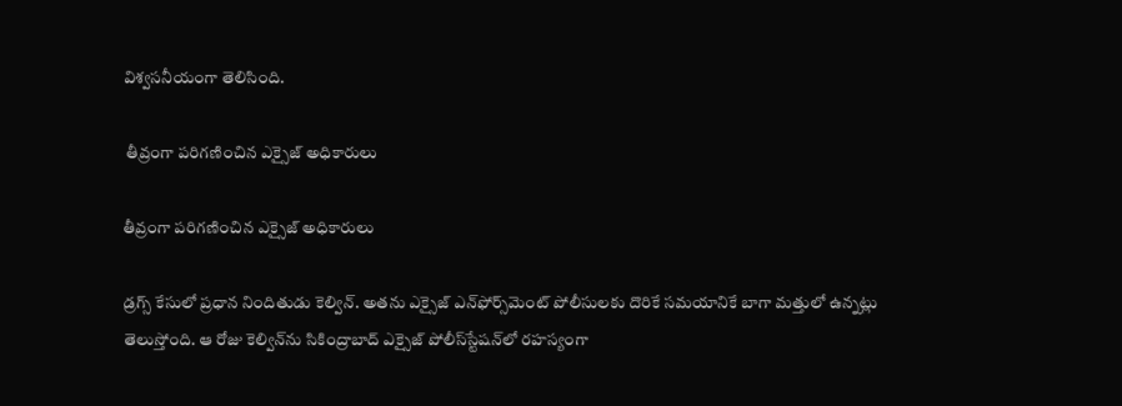విశ్వసనీయంగా తెలిసింది.

 తీవ్రంగా పరిగణించిన ఎక్సైజ్ అధికారులు

తీవ్రంగా పరిగణించిన ఎక్సైజ్ అధికారులు

డ్రగ్స్‌ కేసులో ప్రధాన నిందితుడు కెల్విన్‌. అతను ఎక్సైజ్‌ ఎన్‌ఫోర్స్‌మెంట్‌ పోలీసులకు దొరికే సమయానికే బాగా మత్తులో ఉన్నట్లు తెలుస్తోంది. ఆ రోజు కెల్విన్‌ను సికింద్రాబాద్‌ ఎక్సైజ్‌ పోలీస్‌స్టేషన్‌లో రహస్యంగా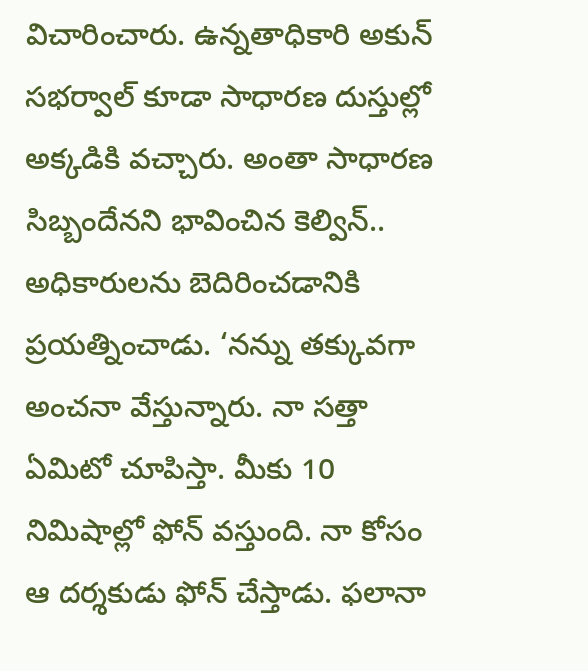విచారించారు. ఉన్నతాధికారి అకున్‌ సభర్వాల్‌ కూడా సాధారణ దుస్తుల్లో అక్కడికి వచ్చారు. అంతా సాధారణ సిబ్బందేనని భావించిన కెల్విన్‌.. అధికారులను బెదిరించడానికి ప్రయత్నించాడు. ‘నన్ను తక్కువగా అంచనా వేస్తున్నారు. నా సత్తా ఏమిటో చూపిస్తా. మీకు 10 నిమిషాల్లో ఫోన్‌ వస్తుంది. నా కోసం ఆ దర్శకుడు ఫోన్‌ చేస్తాడు. ఫలానా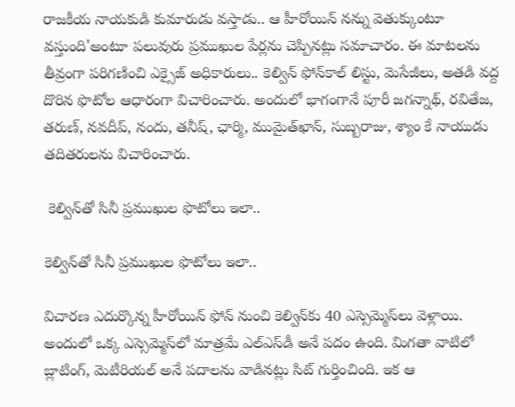రాజకీయ నాయకుడి కుమారుడు వస్తాడు.. ఆ హీరోయిన్‌ నన్ను వెతుక్కుంటూ వస్తుంది'అంటూ పలువురు ప్రముఖుల పేర్లను చెప్పినట్లు సమాచారం. ఈ మాటలను తీవ్రంగా పరిగణించి ఎక్సైజ్ అధికారులు.. కెల్విన్‌ ఫోన్‌కాల్‌ లిస్టు, మెసేజీలు, అతడి వద్ద దొరిన ఫొటోల ఆధారంగా విచారించారు. అందులో భాగంగానే పూరీ జగన్నాథ్, రవితేజ, తరుణ్, నవదీప్, నందు, తనీష్, ఛార్మి, ముమైత్‌ఖాన్, సుబ్బరాజు, శ్యాం కే నాయుడు తదితరులను విచారించారు.

 కెల్విన్‌తో సినీ ప్రముఖుల ఫొటోలు ఇలా..

కెల్విన్‌తో సినీ ప్రముఖుల ఫొటోలు ఇలా..

విచారణ ఎదుర్కొన్న హీరోయిన్‌ ఫోన్‌ నుంచి కెల్విన్‌కు 40 ఎస్సెమ్మెస్‌లు వెళ్లాయి. అందులో ఒక్క ఎస్సెమ్మెస్‌లో మాత్రమే ఎల్‌ఎస్‌డీ అనే పదం ఉంది. మిగతా వాటిలో బ్లాటింగ్, మెటీరియల్‌ అనే పదాలను వాడినట్లు సిట్‌ గుర్తించింది. ఇక ఆ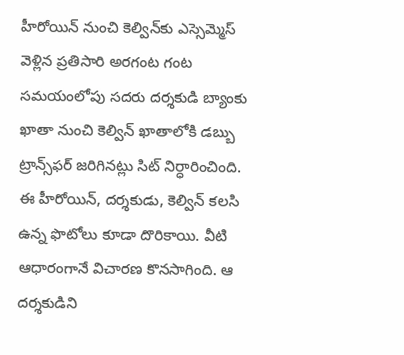హీరోయిన్‌ నుంచి కెల్విన్‌కు ఎస్సెమ్మెస్‌ వెళ్లిన ప్రతిసారి అరగంట గంట సమయంలోపు సదరు దర్శకుడి బ్యాంకు ఖాతా నుంచి కెల్విన్‌ ఖాతాలోకి డబ్బు ట్రాన్స్‌ఫర్‌ జరిగినట్లు సిట్‌ నిర్ధారించింది. ఈ హీరోయిన్, దర్శకుడు, కెల్విన్‌ కలసి ఉన్న ఫొటోలు కూడా దొరికాయి. వీటి ఆధారంగానే విచారణ కొనసాగింది. ఆ దర్శకుడిని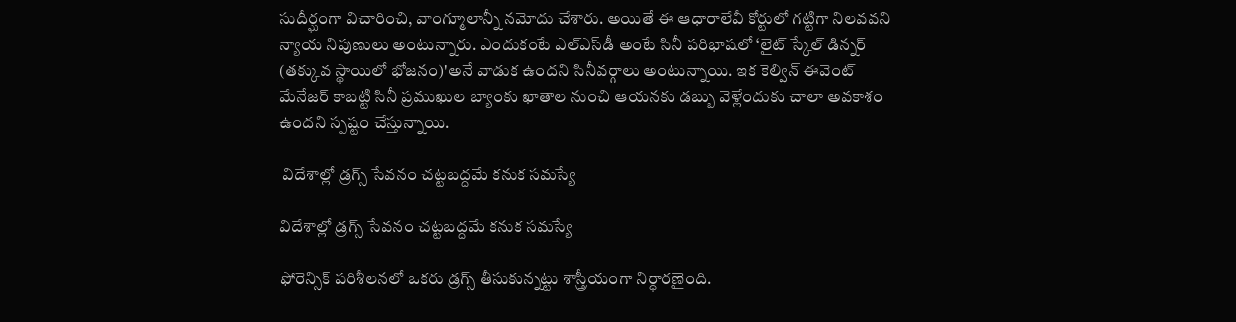సుదీర్ఘంగా విచారించి, వాంగ్మూలాన్నీ నమోదు చేశారు. అయితే ఈ ఆధారాలేవీ కోర్టులో గట్టిగా నిలవవని న్యాయ నిపుణులు అంటున్నారు. ఎందుకంటే ఎల్‌ఎస్‌డీ అంటే సినీ పరిభాషలో ‘లైట్‌ స్కేల్‌ డిన్నర్‌ (తక్కువ స్థాయిలో భోజనం)'అనే వాడుక ఉందని సినీవర్గాలు అంటున్నాయి. ఇక కెల్విన్‌ ఈవెంట్‌ మేనేజర్‌ కాబట్టి సినీ ప్రముఖుల బ్యాంకు ఖాతాల నుంచి ఆయనకు డబ్బు వెళ్లేందుకు చాలా అవకాశం ఉందని స్పష్టం చేస్తున్నాయి.

 విదేశాల్లో డ్రగ్స్ సేవనం చట్టబద్దమే కనుక సమస్యే

విదేశాల్లో డ్రగ్స్ సేవనం చట్టబద్దమే కనుక సమస్యే

ఫోరెన్సిక్‌ పరిశీలనలో ఒకరు డ్రగ్స్‌ తీసుకున్నట్టు శాస్త్రీయంగా నిర్ధారణైంది.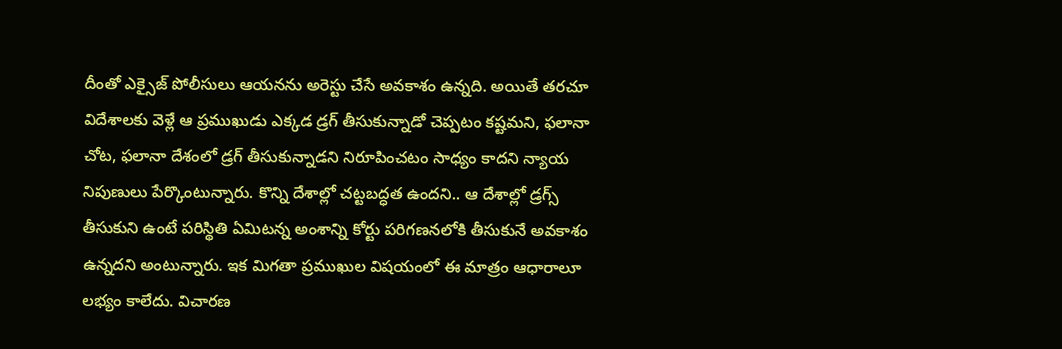దీంతో ఎక్సైజ్ పోలీసులు ఆయనను అరెస్టు చేసే అవకాశం ఉన్నది. అయితే తరచూ విదేశాలకు వెళ్లే ఆ ప్రముఖుడు ఎక్కడ డ్రగ్‌ తీసుకున్నాడో చెప్పటం కష్టమని, ఫలానా చోట, ఫలానా దేశంలో డ్రగ్‌ తీసుకున్నాడని నిరూపించటం సాధ్యం కాదని న్యాయ నిపుణులు పేర్కొంటున్నారు. కొన్ని దేశాల్లో చట్టబద్ధత ఉందని.. ఆ దేశాల్లో డ్రగ్స్‌ తీసుకుని ఉంటే పరిస్థితి ఏమిటన్న అంశాన్ని కోర్టు పరిగణనలోకి తీసుకునే అవకాశం ఉన్నదని అంటున్నారు. ఇక మిగతా ప్రముఖుల విషయంలో ఈ మాత్రం ఆధారాలూ లభ్యం కాలేదు. విచారణ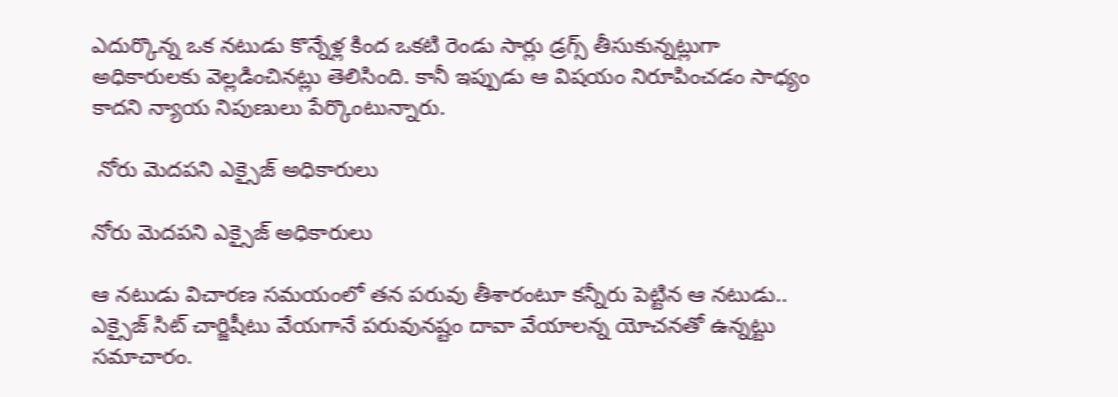ఎదుర్కొన్న ఒక నటుడు కొన్నేళ్ల కింద ఒకటి రెండు సార్లు డ్రగ్స్‌ తీసుకున్నట్లుగా అధికారులకు వెల్లడించినట్లు తెలిసింది. కానీ ఇప్పుడు ఆ విషయం నిరూపించడం సాధ్యం కాదని న్యాయ నిపుణులు పేర్కొంటున్నారు.

 నోరు మెదపని ఎక్సైజ్ అధికారులు

నోరు మెదపని ఎక్సైజ్ అధికారులు

ఆ నటుడు విచారణ సమయంలో తన పరువు తీశారంటూ కన్నీరు పెట్టిన ఆ నటుడు.. ఎక్సైజ్‌ సిట్‌ చార్జిషీటు వేయగానే పరువునష్టం దావా వేయాలన్న యోచనతో ఉన్నట్టు సమాచారం.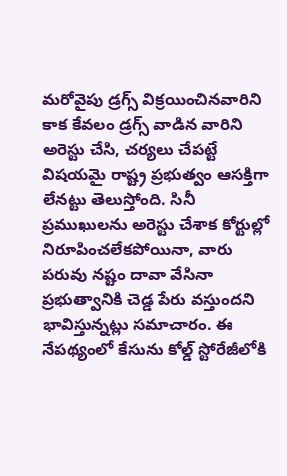మరోవైపు డ్రగ్స్‌ విక్రయించినవారిని కాక కేవలం డ్రగ్స్‌ వాడిన వారిని అరెస్టు చేసి, చర్యలు చేపట్టే విషయమై రాష్ట్ర ప్రభుత్వం ఆసక్తిగా లేనట్టు తెలుస్తోంది. సినీ ప్రముఖులను అరెస్టు చేశాక కోర్టుల్లో నిరూపించలేకపోయినా, వారు పరువు నష్టం దావా వేసినా ప్రభుత్వానికి చెడ్డ పేరు వస్తుందని భావిస్తున్నట్లు సమాచారం. ఈ నేపథ్యంలో కేసును కోల్డ్‌ స్టోరేజీలోకి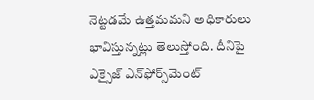నెట్టడమే ఉత్తమమని అధికారులు భావిస్తున్నట్లు తెలుస్తోంది. దీనిపై ఎక్సైజ్‌ ఎన్‌ఫోర్స్‌మెంట్‌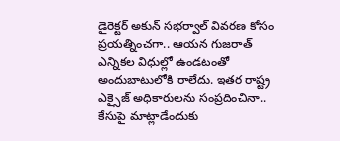డైరెక్టర్‌ అకున్‌ సభర్వాల్‌ వివరణ కోసం ప్రయత్నించగా.. ఆయన గుజరాత్‌ ఎన్నికల విధుల్లో ఉండటంతో అందుబాటులోకి రాలేదు. ఇతర రాష్ట్ర ఎక్సైజ్ అధికారులను సంప్రదించినా.. కేసుపై మాట్లాడేందుకు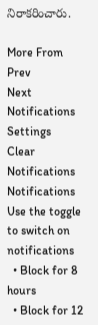నిరాకరించారు.

More From
Prev
Next
Notifications
Settings
Clear Notifications
Notifications
Use the toggle to switch on notifications
  • Block for 8 hours
  • Block for 12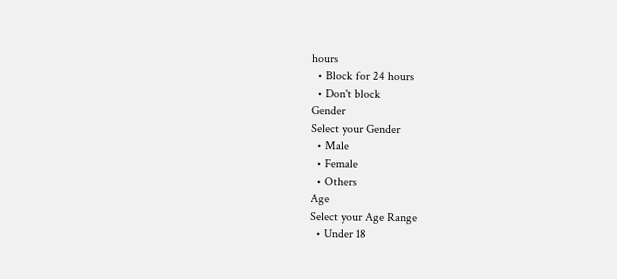hours
  • Block for 24 hours
  • Don't block
Gender
Select your Gender
  • Male
  • Female
  • Others
Age
Select your Age Range
  • Under 18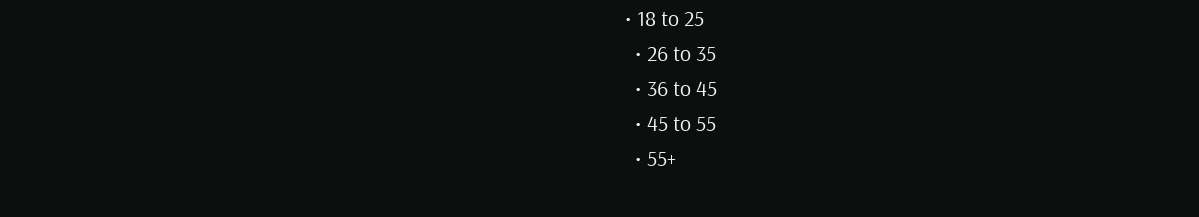• 18 to 25
  • 26 to 35
  • 36 to 45
  • 45 to 55
  • 55+